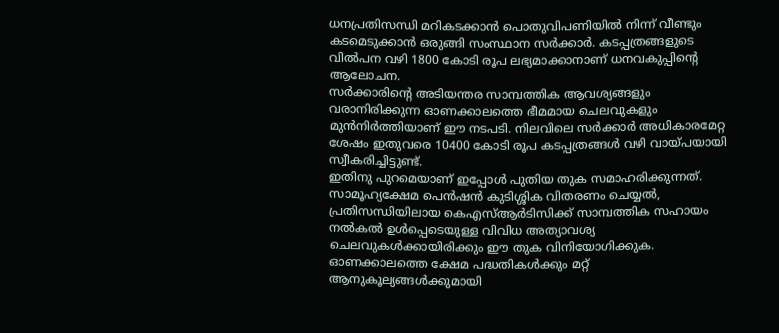ധനപ്രതിസന്ധി മറികടക്കാൻ പൊതുവിപണിയിൽ നിന്ന് വീണ്ടും കടമെടുക്കാൻ ഒരുങ്ങി സംസ്ഥാന സർക്കാർ. കടപ്പത്രങ്ങളുടെ വിൽപന വഴി 1800 കോടി രൂപ ലഭ്യമാക്കാനാണ് ധനവകുപ്പിന്റെ ആലോചന.
സർക്കാരിന്റെ അടിയന്തര സാമ്പത്തിക ആവശ്യങ്ങളും വരാനിരിക്കുന്ന ഓണക്കാലത്തെ ഭീമമായ ചെലവുകളും മുൻനിർത്തിയാണ് ഈ നടപടി. നിലവിലെ സർക്കാർ അധികാരമേറ്റ ശേഷം ഇതുവരെ 10400 കോടി രൂപ കടപ്പത്രങ്ങൾ വഴി വായ്പയായി സ്വീകരിച്ചിട്ടുണ്ട്.
ഇതിനു പുറമെയാണ് ഇപ്പോൾ പുതിയ തുക സമാഹരിക്കുന്നത്. സാമൂഹ്യക്ഷേമ പെൻഷൻ കുടിശ്ശിക വിതരണം ചെയ്യൽ, പ്രതിസന്ധിയിലായ കെഎസ്ആർടിസിക്ക് സാമ്പത്തിക സഹായം നൽകൽ ഉൾപ്പെടെയുള്ള വിവിധ അത്യാവശ്യ ചെലവുകൾക്കായിരിക്കും ഈ തുക വിനിയോഗിക്കുക.
ഓണക്കാലത്തെ ക്ഷേമ പദ്ധതികൾക്കും മറ്റ് ആനുകൂല്യങ്ങൾക്കുമായി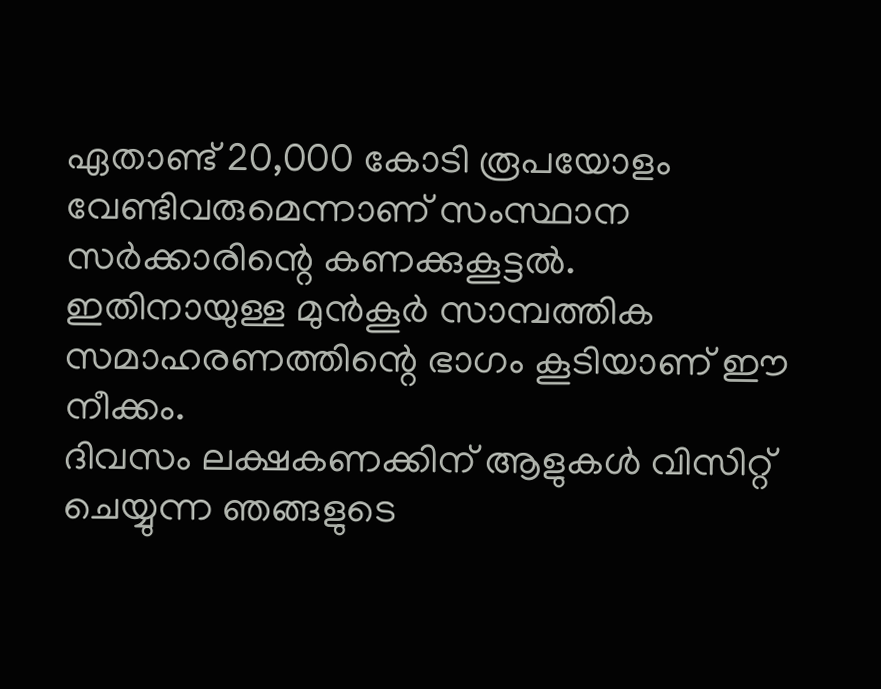ഏതാണ്ട് 20,000 കോടി രൂപയോളം വേണ്ടിവരുമെന്നാണ് സംസ്ഥാന സർക്കാരിന്റെ കണക്കുകൂട്ടൽ. ഇതിനായുള്ള മുൻകൂർ സാമ്പത്തിക സമാഹരണത്തിന്റെ ഭാഗം കൂടിയാണ് ഈ നീക്കം.
ദിവസം ലക്ഷകണക്കിന് ആളുകൾ വിസിറ്റ് ചെയ്യുന്ന ഞങ്ങളുടെ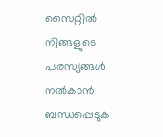സൈറ്റിൽ നിങ്ങളുടെ പരസ്യങ്ങൾ നൽകാൻ ബന്ധപ്പെടുക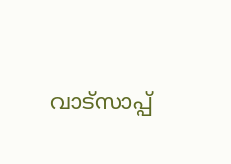വാട്സാപ്പ്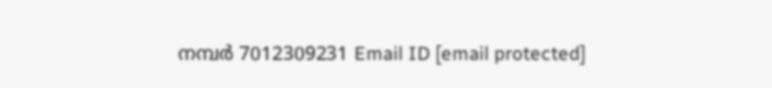നമ്പർ 7012309231 Email ID [email protected]